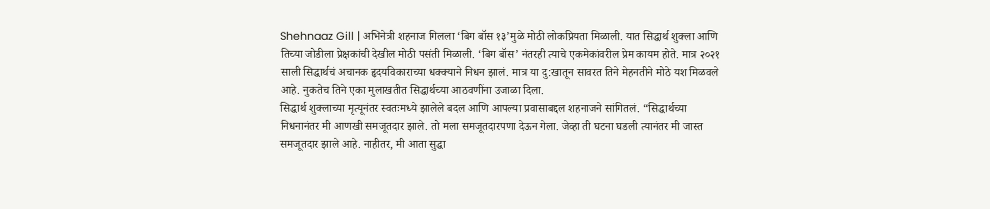Shehnaaz Gill | अभिनेत्री शहनाज गिलला ‘बिग बॉस १३’मुळे मोठी लोकप्रियता मिळाली. यात सिद्धार्थ शुक्ला आणि तिच्या जोडीला प्रेक्षकांची देखील मोठी पसंती मिळाली. ‘बिग बॉस’ नंतरही त्याचे एकमेकांवरील प्रेम कायम होते. मात्र २०२१ साली सिद्धार्थचं अचानक हृदयविकाराच्या धक्क्याने निधन झालं. मात्र या दु:खातून सावरत तिने मेहनतीने मोठे यश मिळवले आहे. नुकतेच तिने एका मुलाखतीत सिद्धार्थच्या आठवणींना उजाळा दिला.
सिद्धार्थ शुक्लाच्या मृत्यूनंतर स्वतःमध्ये झालेले बदल आणि आपल्या प्रवासाबद्दल शहनाजने सांगितलं. “सिद्धार्थच्या निधनानंतर मी आणखी समजूतदार झाले. तो मला समजूतदारपणा देऊन गेला. जेव्हा ती घटना घडली त्यानंतर मी जास्त समजूतदार झाले आहे. नाहीतर, मी आता सुद्धा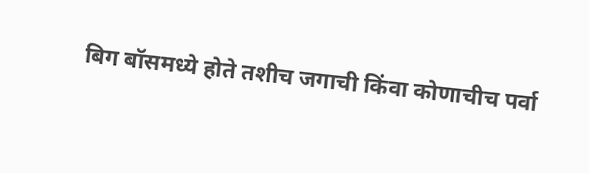बिग बॉसमध्ये होते तशीच जगाची किंवा कोणाचीच पर्वा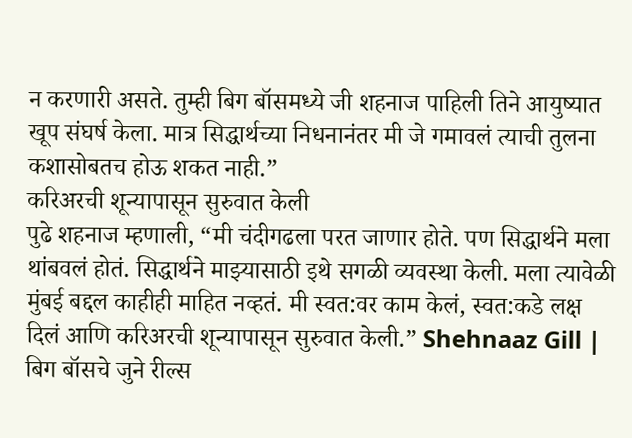न करणारी असते. तुम्ही बिग बॉसमध्ये जी शहनाज पाहिली तिने आयुष्यात खूप संघर्ष केला. मात्र सिद्धार्थच्या निधनानंतर मी जे गमावलं त्याची तुलना कशासोबतच होऊ शकत नाही.”
करिअरची शून्यापासून सुरुवात केली
पुढे शहनाज म्हणाली, “मी चंदीगढला परत जाणार होते. पण सिद्धार्थने मला थांबवलं होतं. सिद्धार्थने माझ्यासाठी इथे सगळी व्यवस्था केली. मला त्यावेळी मुंबई बद्दल काहीही माहित नव्हतं. मी स्वत:वर काम केलं, स्वत:कडे लक्ष दिलं आणि करिअरची शून्यापासून सुरुवात केली.” Shehnaaz Gill |
बिग बॉसचे जुने रील्स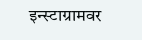इन्स्टाग्रामवर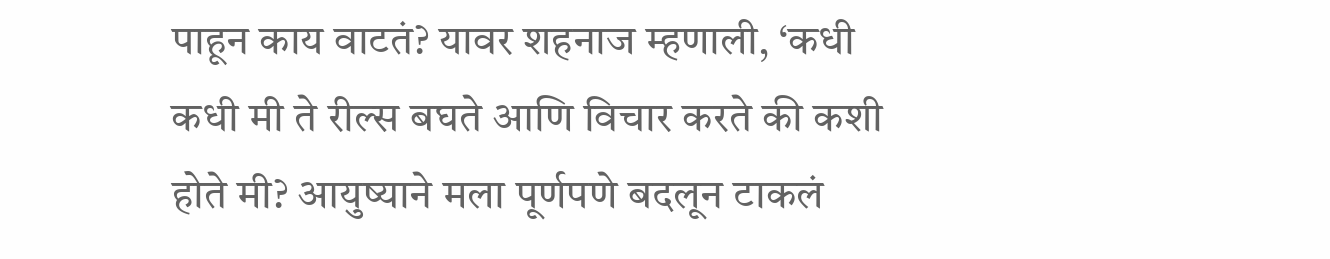पाहून काय वाटतं? यावर शहनाज म्हणाली, ‘कधी कधी मी ते रील्स बघते आणि विचार करते की कशी होते मी? आयुष्याने मला पूर्णपणे बदलून टाकलं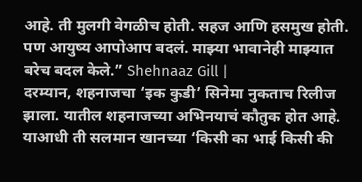आहे. ती मुलगी वेगळीच होती. सहज आणि हसमुख होती. पण आयुष्य आपोआप बदलं. माझ्या भावानेही माझ्यात बरेच बदल केले.” Shehnaaz Gill |
दरम्यान, शहनाजचा ‘इक कुडी’ सिनेमा नुकताच रिलीज झाला. यातील शहनाजच्या अभिनयाचं कौतुक होत आहे. याआधी ती सलमान खानच्या ‘किसी का भाई किसी की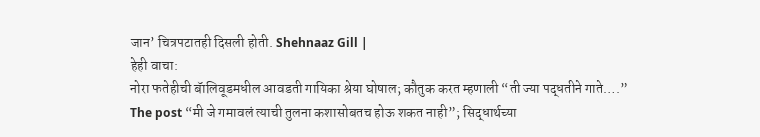जान’ चित्रपटातही दिसली होती. Shehnaaz Gill |
हेही वाचा:
नोरा फतेहीची बॅालिवूडमधील आवडती गायिका श्रेया घोषाल; कौतुक करत म्हणाली “ती ज्या पद्धतीने गाते….”
The post “मी जे गमावलं त्याची तुलना कशासोबतच होऊ शकत नाही”; सिद्धार्थच्या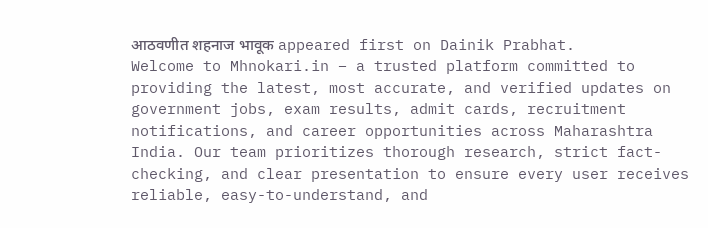आठवणीत शहनाज भावूक appeared first on Dainik Prabhat.
Welcome to Mhnokari.in – a trusted platform committed to providing the latest, most accurate, and verified updates on government jobs, exam results, admit cards, recruitment notifications, and career opportunities across Maharashtra India. Our team prioritizes thorough research, strict fact-checking, and clear presentation to ensure every user receives reliable, easy-to-understand, and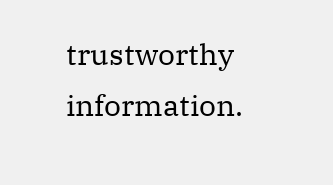trustworthy information.